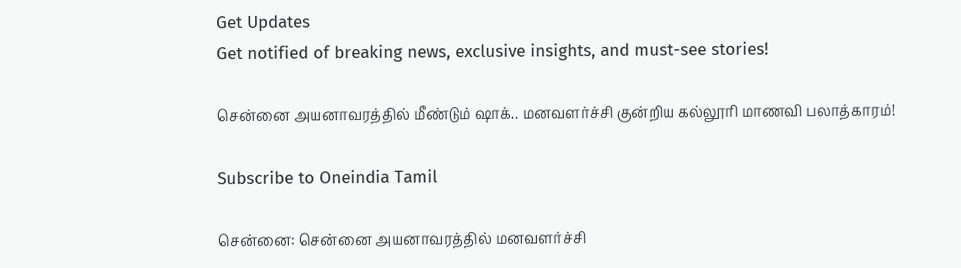Get Updates
Get notified of breaking news, exclusive insights, and must-see stories!

சென்னை அயனாவரத்தில் மீண்டும் ஷாக்.. மனவளர்ச்சி குன்றிய கல்லூரி மாணவி பலாத்காரம்!

Subscribe to Oneindia Tamil

சென்னை: சென்னை அயனாவரத்தில் மனவளர்ச்சி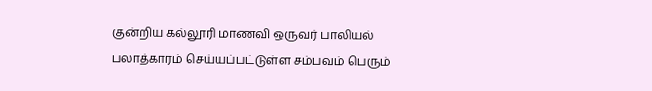குன்றிய கல்லூரி மாணவி ஒருவர் பாலியல் பலாத்காரம் செய்யப்பட்டுள்ள சம்பவம் பெரும்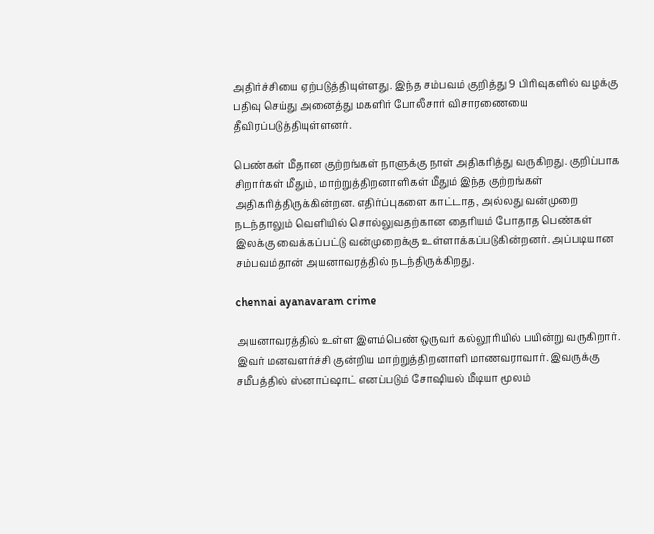அதிர்ச்சியை ஏற்படுத்தியுள்ளது. இந்த சம்பவம் குறித்து 9 பிரிவுகளில் வழக்கு பதிவு செய்து அனைத்து மகளிர் போலீசார் விசாரணையை தீவிரப்படுத்தியுள்ளனர்.

பெண்கள் மீதான குற்றங்கள் நாளுக்கு நாள் அதிகரித்து வருகிறது. குறிப்பாக சிறார்கள் மீதும், மாற்றுத்திறனாளிகள் மீதும் இந்த குற்றங்கள் அதிகரித்திருக்கின்றன. எதிர்ப்புகளை காட்டாத, அல்லது வன்முறை நடந்தாலும் வெளியில் சொல்லுவதற்கான தைரியம் போதாத பெண்கள் இலக்கு வைக்கப்பட்டு வன்முறைக்கு உள்ளாக்கப்படுகின்றனர். அப்படியான சம்பவம்தான் அயனாவரத்தில் நடந்திருக்கிறது.

chennai ayanavaram crime

அயனாவரத்தில் உள்ள இளம்பெண் ஒருவர் கல்லூரியில் பயின்று வருகிறார். இவர் மனவளர்ச்சி குன்றிய மாற்றுத்திறனாளி மாணவராவார். இவருக்கு சமீபத்தில் ஸ்னாப்ஷாட் எனப்படும் சோஷியல் மீடியா மூலம்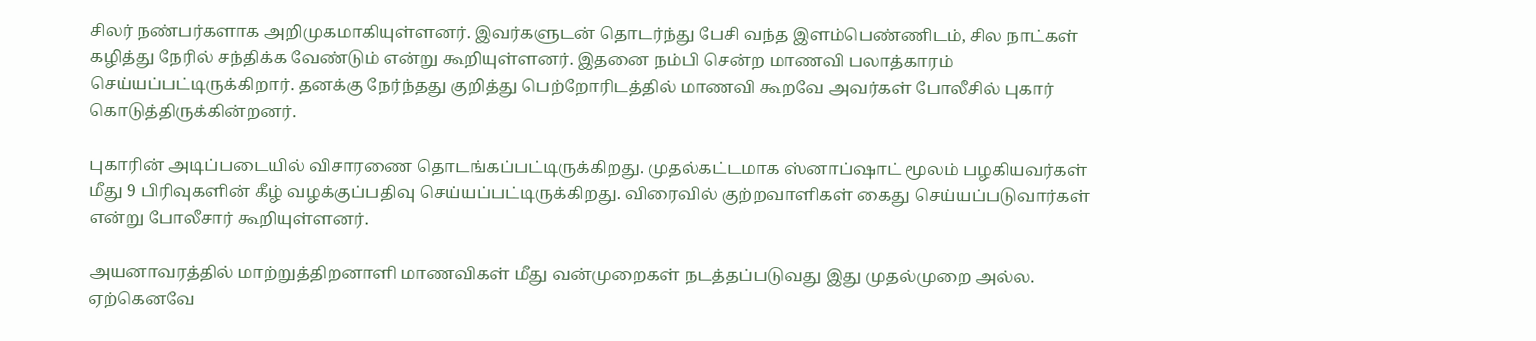சிலர் நண்பர்களாக அறிமுகமாகியுள்ளனர். இவர்களுடன் தொடர்ந்து பேசி வந்த இளம்பெண்ணிடம், சில நாட்கள் கழித்து நேரில் சந்திக்க வேண்டும் என்று கூறியுள்ளனர். இதனை நம்பி சென்ற மாணவி பலாத்காரம் செய்யப்பட்டிருக்கிறார். தனக்கு நேர்ந்தது குறித்து பெற்றோரிடத்தில் மாணவி கூறவே அவர்கள் போலீசில் புகார் கொடுத்திருக்கின்றனர்.

புகாரின் அடிப்படையில் விசாரணை தொடங்கப்பட்டிருக்கிறது. முதல்கட்டமாக ஸ்னாப்ஷாட் மூலம் பழகியவர்கள் மீது 9 பிரிவுகளின் கீழ் வழக்குப்பதிவு செய்யப்பட்டிருக்கிறது. விரைவில் குற்றவாளிகள் கைது செய்யப்படுவார்கள் என்று போலீசார் கூறியுள்ளனர்.

அயனாவரத்தில் மாற்றுத்திறனாளி மாணவிகள் மீது வன்முறைகள் நடத்தப்படுவது இது முதல்முறை அல்ல. ஏற்கெனவே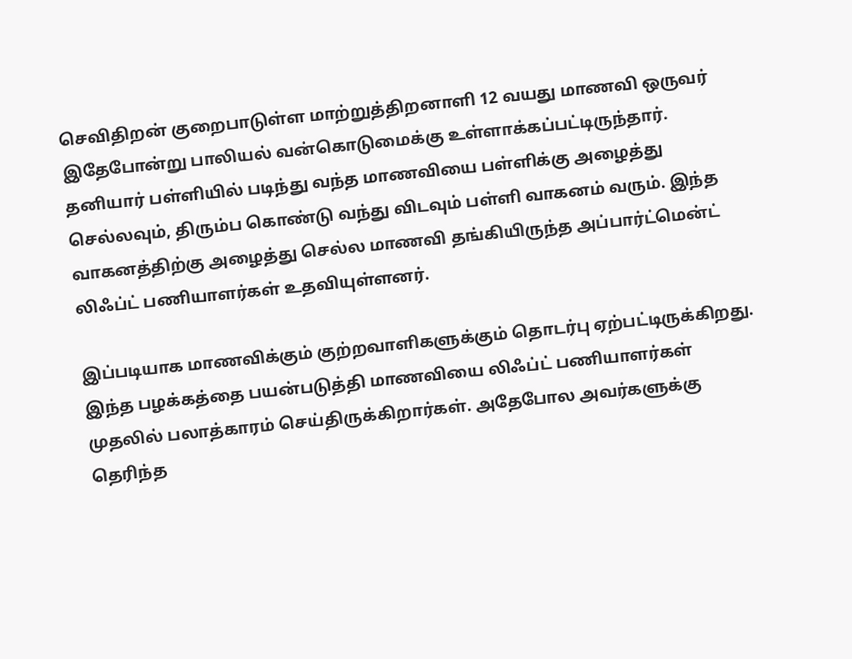செவிதிறன் குறைபாடுள்ள மாற்றுத்திறனாளி 12 வயது மாணவி ஒருவர் இதேபோன்று பாலியல் வன்கொடுமைக்கு உள்ளாக்கப்பட்டிருந்தார். தனியார் பள்ளியில் படிந்து வந்த மாணவியை பள்ளிக்கு அழைத்து செல்லவும், திரும்ப கொண்டு வந்து விடவும் பள்ளி வாகனம் வரும். இந்த வாகனத்திற்கு அழைத்து செல்ல மாணவி தங்கியிருந்த அப்பார்ட்மென்ட் லிஃப்ட் பணியாளர்கள் உதவியுள்ளனர்.

இப்படியாக மாணவிக்கும் குற்றவாளிகளுக்கும் தொடர்பு ஏற்பட்டிருக்கிறது. இந்த பழக்கத்தை பயன்படுத்தி மாணவியை லிஃப்ட் பணியாளர்கள் முதலில் பலாத்காரம் செய்திருக்கிறார்கள். அதேபோல அவர்களுக்கு தெரிந்த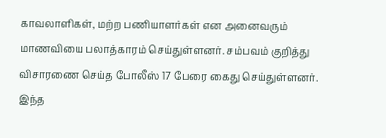காவலாளிகள், மற்ற பணியாளர்கள் என அனைவரும் மாணவியை பலாத்காரம் செய்துள்ளனர். சம்பவம் குறித்து விசாரணை செய்த போலீஸ் 17 பேரை கைது செய்துள்ளனர். இந்த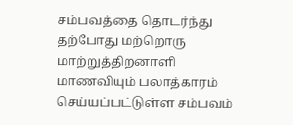சம்பவத்தை தொடர்ந்து தற்போது மற்றொரு மாற்றுத்திறனாளி மாணவியும் பலாத்காரம் செய்யப்பட்டுள்ள சம்பவம்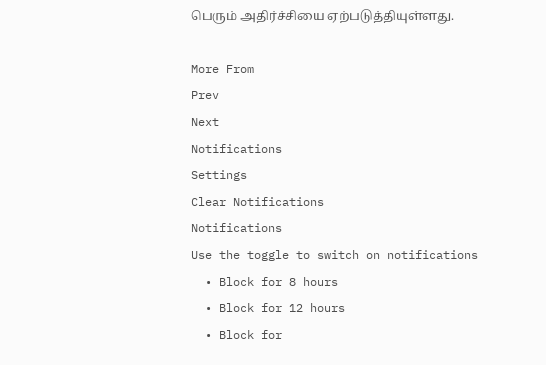பெரும் அதிர்ச்சியை ஏற்படுத்தியுள்ளது.

More From
Prev
Next
Notifications
Settings
Clear Notifications
Notifications
Use the toggle to switch on notifications
  • Block for 8 hours
  • Block for 12 hours
  • Block for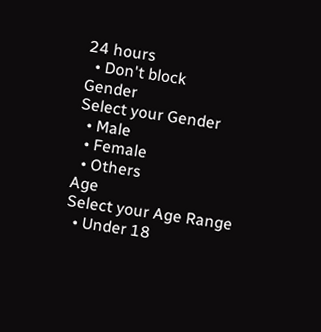24 hours
  • Don't block
Gender
Select your Gender
  • Male
  • Female
  • Others
Age
Select your Age Range
  • Under 18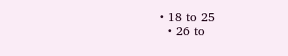• 18 to 25
  • 26 to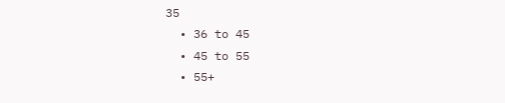35
  • 36 to 45
  • 45 to 55
  • 55+